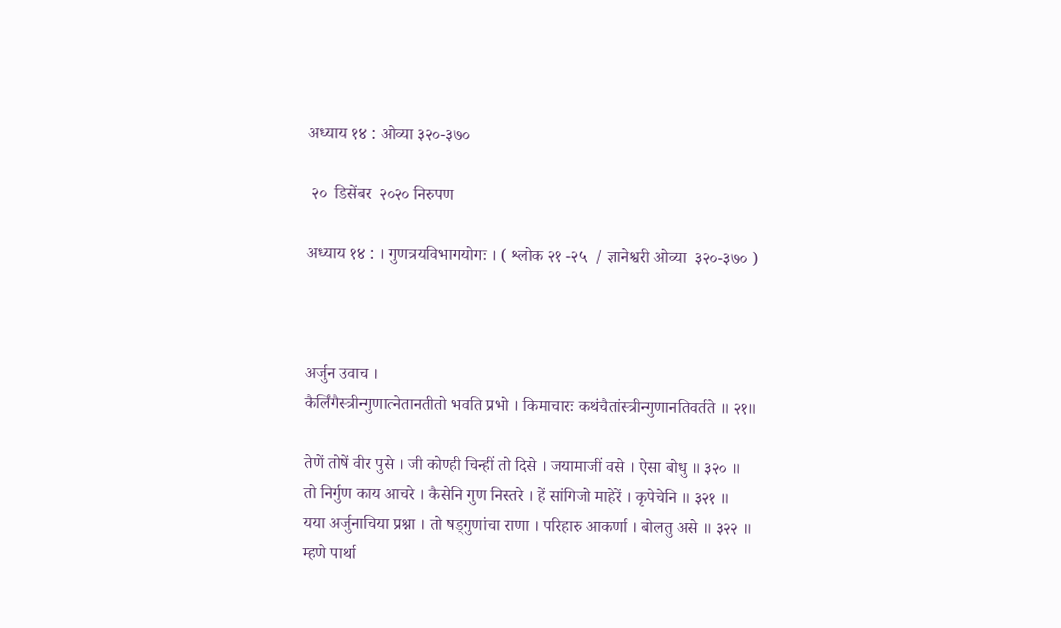अध्याय १४ : ओव्या ३२०-३७०

 २०  डिसेंबर  २०२० निरुपण

अध्याय १४ : । गुणत्रयविभागयोगः । ( श्लोक २१ -२५  / ज्ञानेश्वरी ओव्या  ३२०-३७० )



अर्जुन उवाच ।
कैर्लिंगैस्त्रीन्गुणात्‍नेतानतीतो भवति प्रभो । किमाचारः कथंचैतांस्त्रीन्गुणानतिवर्तते ॥ २१॥

तेणें तोषें वीर पुसे । जी कोण्ही चिन्हीं तो दिसे । जयामाजीं वसे । ऐसा बोधु ॥ ३२० ॥
तो निर्गुण काय आचरे । कैसेनि गुण निस्तरे । हें सांगिजो माहेरें । कृपेचेनि ॥ ३२१ ॥
यया अर्जुनाचिया प्रश्ना । तो षड्गुणांचा राणा । परिहारु आकर्णा । बोलतु असे ॥ ३२२ ॥
म्हणे पार्था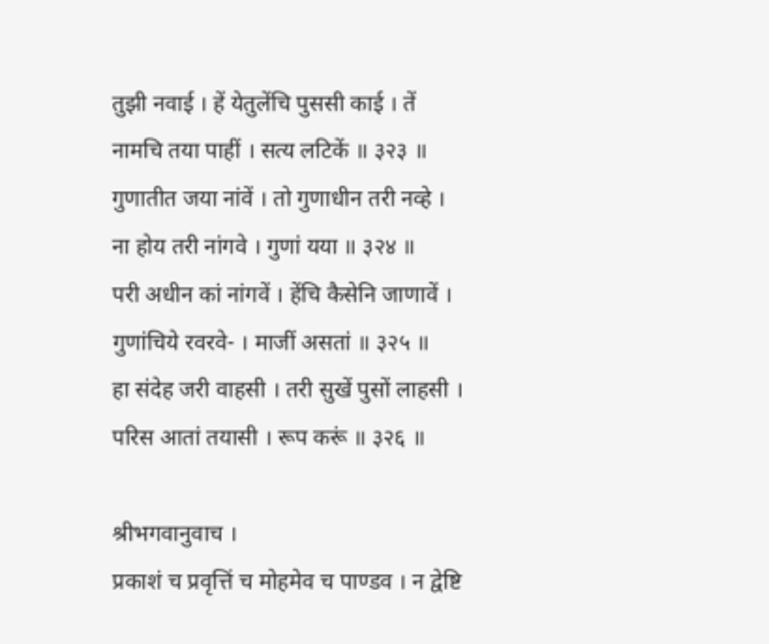तुझी नवाई । हें येतुलेंचि पुससी काई । तें नामचि तया पाहीं । सत्य लटिकें ॥ ३२३ ॥
गुणातीत जया नांवें । तो गुणाधीन तरी नव्हे । ना होय तरी नांगवे । गुणां यया ॥ ३२४ ॥
परी अधीन कां नांगवें । हेंचि कैसेनि जाणावें । गुणांचिये रवरवे- । माजीं असतां ॥ ३२५ ॥
हा संदेह जरी वाहसी । तरी सुखें पुसों लाहसी । परिस आतां तयासी । रूप करूं ॥ ३२६ ॥

श्रीभगवानुवाच ।
प्रकाशं च प्रवृत्तिं च मोहमेव च पाण्डव । न द्वेष्टि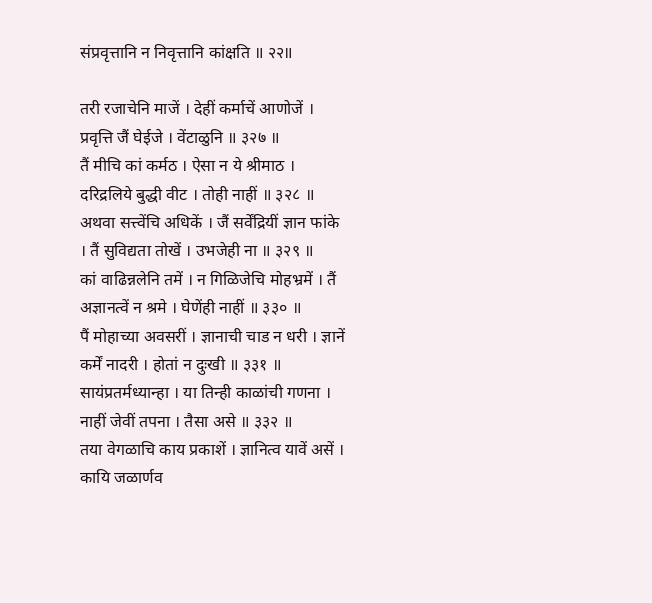संप्रवृत्तानि न निवृत्तानि कांक्षति ॥ २२॥

तरी रजाचेनि माजें । देहीं कर्माचें आणोजें । प्रवृत्ति जैं घेईजे । वेंटाळुनि ॥ ३२७ ॥
तैं मीचि कां कर्मठ । ऐसा न ये श्रीमाठ । दरिद्रलिये बुद्धी वीट । तोही नाहीं ॥ ३२८ ॥
अथवा सत्त्वेंचि अधिकें । जैं सर्वेंद्रियीं ज्ञान फांके । तैं सुविद्यता तोखें । उभजेही ना ॥ ३२९ ॥
कां वाढिन्नलेनि तमें । न गिळिजेचि मोहभ्रमें । तैं अज्ञानत्वें न श्रमे । घेणेंही नाहीं ॥ ३३० ॥
पैं मोहाच्या अवसरीं । ज्ञानाची चाड न धरी । ज्ञानें कर्में नादरी । होतां न दुःखी ॥ ३३१ ॥
सायंप्रतर्मध्यान्हा । या तिन्ही काळांची गणना । नाहीं जेवीं तपना । तैसा असे ॥ ३३२ ॥
तया वेगळाचि काय प्रकाशें । ज्ञानित्व यावें असें । कायि जळार्णव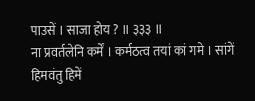पाउसें । साजा होय ? ॥ ३३३ ॥
ना प्रवर्तलेनि कर्में । कर्मठत्व तयां कां गमे । सांगें हिमवंतु हिमें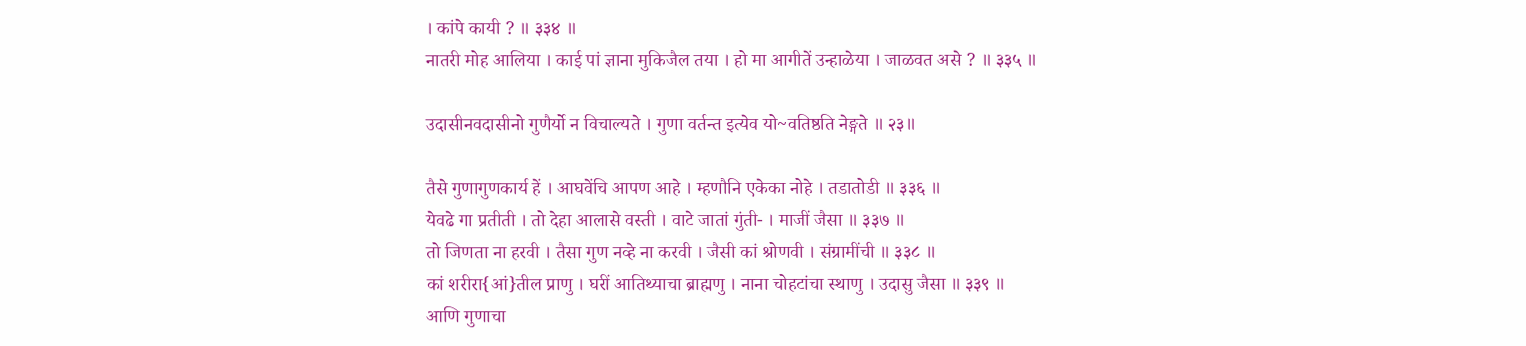। कांपे कायी ? ॥ ३३४ ॥
नातरी मोह आलिया । काई पां ज्ञाना मुकिजैल तया । हो मा आगीतें उन्हाळेया । जाळवत असे ? ॥ ३३५ ॥

उदासीनवदासीनो गुणैर्यो न विचाल्यते । गुणा वर्तन्त इत्येव यो~वतिष्ठति नेङ्गते ॥ २३॥

तैसे गुणागुणकार्य हें । आघवेंचि आपण आहे । म्हणौनि एकेका नोहे । तडातोडी ॥ ३३६ ॥
येवढे गा प्रतीती । तो देहा आलासे वस्ती । वाटे जातां गुंती- । माजीं जैसा ॥ ३३७ ॥
तो जिणता ना हरवी । तैसा गुण नव्हे ना करवी । जैसी कां श्रोणवी । संग्रामींची ॥ ३३८ ॥
कां शरीरा{आं}तील प्राणु । घरीं आतिथ्याचा ब्राह्मणु । नाना चोहटांचा स्थाणु । उदासु जैसा ॥ ३३९ ॥
आणि गुणाचा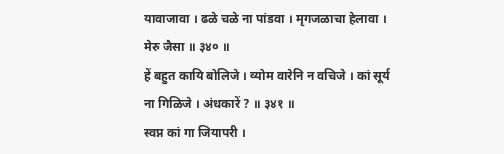यावाजावा । ढळे चळे ना पांडवा । मृगजळाचा हेलावा । मेरु जैसा ॥ ३४० ॥
हें बहुत कायि बोलिजे । व्योम वारेनि न वचिजे । कां सूर्य ना गिळिजे । अंधकारें ? ॥ ३४१ ॥
स्वप्न कां गा जियापरी ।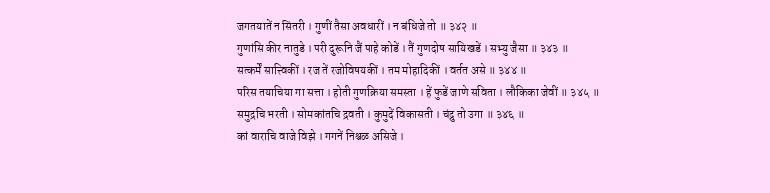जगतयातें न सिंतरी । गुणीं तैसा अवधारीं । न बंधिजे तो ॥ ३४२ ॥
गुणांसि कीर नातुडे । परी दुरूनि जैं पाहे कोडें । तैं गुणदोष सायिखडें । सभ्यु जैसा ॥ ३४३ ॥
सत्कर्में सात्त्विकीं । रज तें रजोविषयकीं । तम मोहादिकीं । वर्तत असे ॥ ३४४ ॥
परिस तयाचिया गा सत्ता । होती गुणक्रिया समस्ता । हें फुडें जाणे सविता । लौकिका जेवीं ॥ ३४५ ॥
समुद्रचि भरती । सोमकांतचि द्रवती । कुमुदें विकासती । चंद्रु तो उगा ॥ ३४६ ॥
कां वाराचि वाजे विझे । गगनें निश्चळ असिजे ।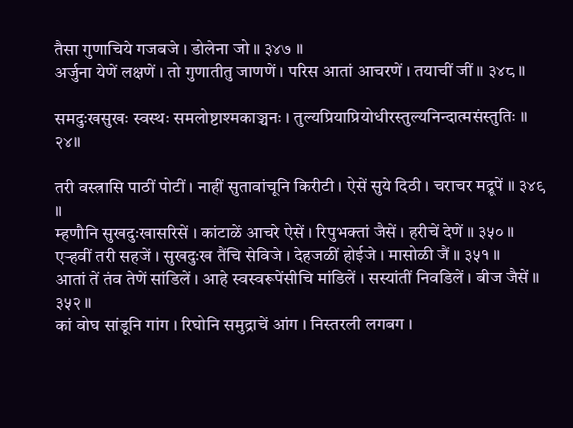तैसा गुणाचिये गजबजे । डोलेना जो ॥ ३४७ ॥
अर्जुना येणें लक्षणें । तो गुणातीतु जाणणें । परिस आतां आचरणें । तयाचीं जीं ॥ ३४८ ॥

समदुःखसुखः स्वस्थः समलोष्टाश्मकाञ्चनः । तुल्यप्रियाप्रियोधीरस्तुल्यनिन्दात्मसंस्तुतिः ॥ २४॥

तरी वस्त्रासि पाठीं पोटीं । नाहीं सुतावांचूनि किरीटी । ऐसें सुये दिठी । चराचर मद्रूपें ॥ ३४९ ॥
म्हणौनि सुखदुःखासरिसें । कांटाळें आचरे ऐसें । रिपुभक्तां जैसें । हरीचें देणें ॥ ३५० ॥
एर्‍हवीं तरी सहजें । सुखदुःख तैंचि सेविजे । देहजळीं होईजे । मासोळी जैं ॥ ३५१ ॥
आतां तें तंव तेणें सांडिलें । आहे स्वस्वरूपेंसीचि मांडिलें । सस्यांतीं निवडिलें । बीज जैसें ॥ ३५२ ॥
कां वोघ सांडूनि गांग । रिघोनि समुद्राचें आंग । निस्तरली लगबग ।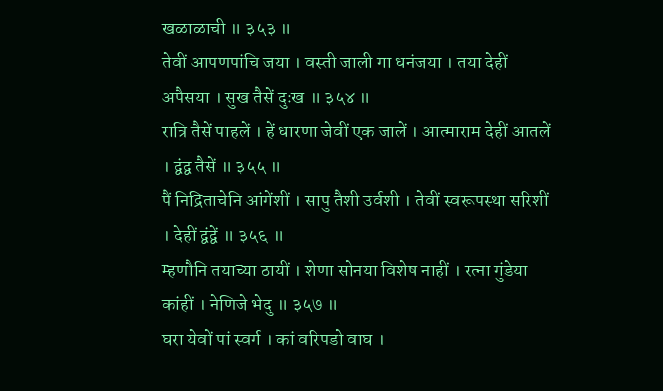खळाळाची ॥ ३५३ ॥
तेवीं आपणपांचि जया । वस्ती जाली गा धनंजया । तया देहीं अपैसया । सुख तैसें दुःख ॥ ३५४ ॥
रात्रि तैसें पाहलें । हें धारणा जेवीं एक जालें । आत्माराम देहीं आतलें । द्वंद्व तैसें ॥ ३५५ ॥
पैं निद्रिताचेनि आंगेंशीं । सापु तैशी उर्वशी । तेवीं स्वरूपस्था सरिशीं । देहीं द्वंद्वें ॥ ३५६ ॥
म्हणौनि तयाच्या ठायीं । शेणा सोनया विशेष नाहीं । रत्‍ना गुंडेया कांहीं । नेणिजे भेदु ॥ ३५७ ॥
घरा येवों पां स्वर्ग । कां वरिपडो वाघ ।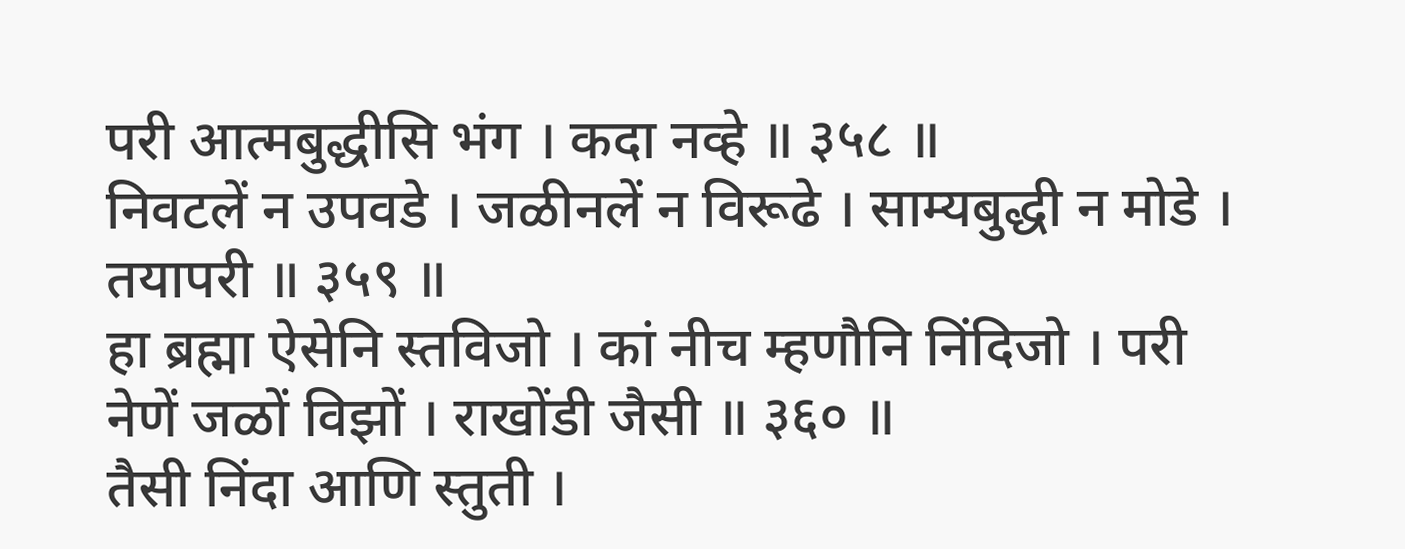परी आत्मबुद्धीसि भंग । कदा नव्हे ॥ ३५८ ॥
निवटलें न उपवडे । जळीनलें न विरूढे । साम्यबुद्धी न मोडे । तयापरी ॥ ३५९ ॥
हा ब्रह्मा ऐसेनि स्तविजो । कां नीच म्हणौनि निंदिजो । परी नेणें जळों विझों । राखोंडी जैसी ॥ ३६० ॥
तैसी निंदा आणि स्तुती ।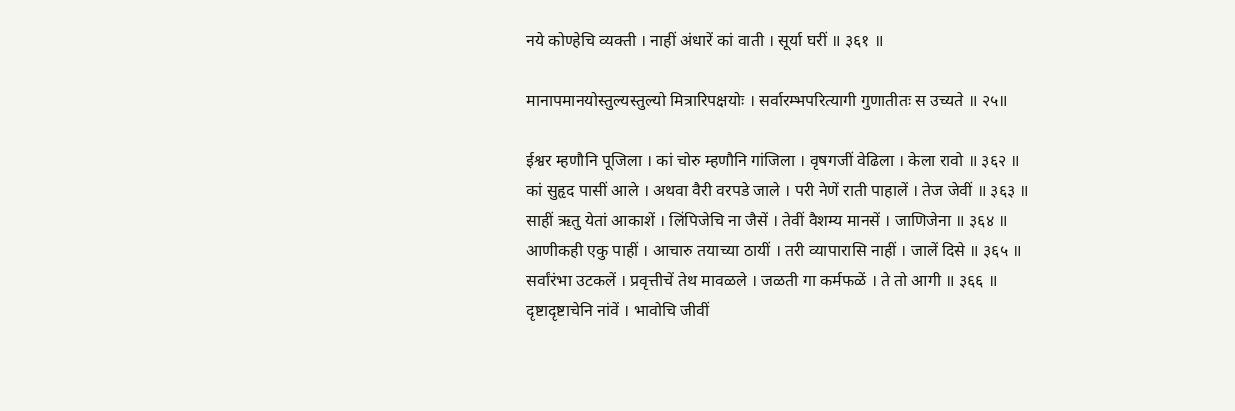नये कोण्हेचि व्यक्ती । नाहीं अंधारें कां वाती । सूर्या घरीं ॥ ३६१ ॥

मानापमानयोस्तुल्यस्तुल्यो मित्रारिपक्षयोः । सर्वारम्भपरित्यागी गुणातीतः स उच्यते ॥ २५॥

ईश्वर म्हणौनि पूजिला । कां चोरु म्हणौनि गांजिला । वृषगजीं वेढिला । केला रावो ॥ ३६२ ॥
कां सुहृद पासीं आले । अथवा वैरी वरपडे जाले । परी नेणें राती पाहालें । तेज जेवीं ॥ ३६३ ॥
साहीं ऋतु येतां आकाशें । लिंपिजेचि ना जैसें । तेवीं वैशम्य मानसें । जाणिजेना ॥ ३६४ ॥
आणीकही एकु पाहीं । आचारु तयाच्या ठायीं । तरी व्यापारासि नाहीं । जालें दिसे ॥ ३६५ ॥
सर्वांरंभा उटकलें । प्रवृत्तीचें तेथ मावळले । जळती गा कर्मफळें । ते तो आगी ॥ ३६६ ॥
दृष्टादृष्टाचेनि नांवें । भावोचि जीवीं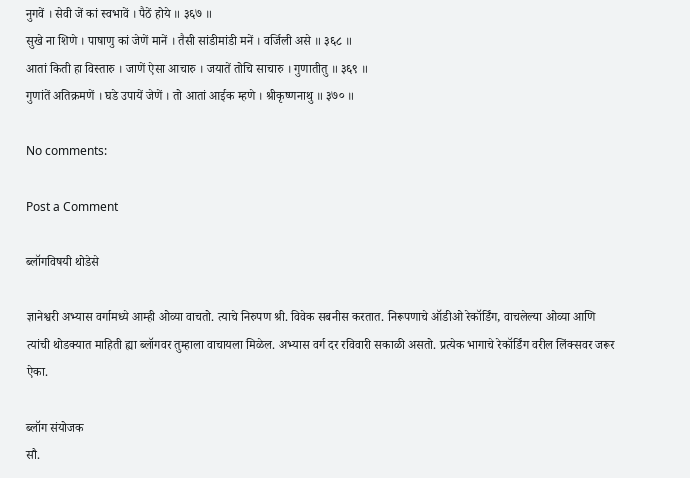नुगवें । सेवी जें कां स्वभावें । पैठें होये ॥ ३६७ ॥
सुखे ना शिणे । पाषाणु कां जेणें मानें । तैसी सांडीमांडी मनें । वर्जिली असे ॥ ३६८ ॥
आतां किती हा विस्तारु । जाणें ऐसा आचारु । जयातें तोचि साचारु । गुणातीतु ॥ ३६९ ॥
गुणांतें अतिक्रमणें । घडे उपायें जेणें । तो आतां आईक म्हणे । श्रीकृष्णनाथु ॥ ३७० ॥

No comments:

Post a Comment

ब्लॉगविषयी थोडेसे

ज्ञानेश्वरी अभ्यास वर्गामध्ये आम्ही ओव्या वाचतो. त्याचे निरुपण श्री. विवेक सबनीस करतात. निरूपणाचे ऑडीओ रेकॉर्डिंग, वाचलेल्या ओव्या आणि त्यांची थोडक्यात माहिती ह्या ब्लॉगवर तुम्हाला वाचायला मिळेल. अभ्यास वर्ग दर रविवारी सकाळी असतो. प्रत्येक भागाचे रेकॉर्डिंग वरील लिंक्सवर जरूर ऐका.

ब्लॉग संयोजक
सौ.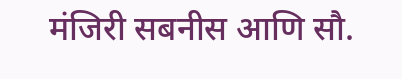मंजिरी सबनीस आणि सौ.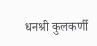धनश्री कुलकर्णी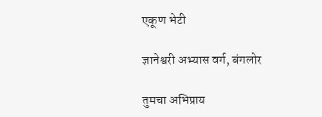एकूण भेटी

ज्ञानेश्वरी अभ्यास वर्ग, बंगलोर

तुमचा अभिप्राय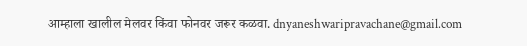आम्हाला खालील मेलवर किंवा फोनवर जरूर कळवा. dnyaneshwaripravachane@gmail.com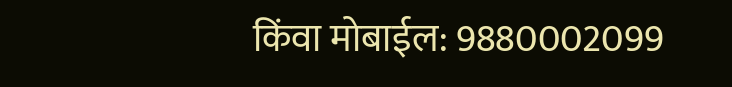किंवा मोबाईल: 9880002099